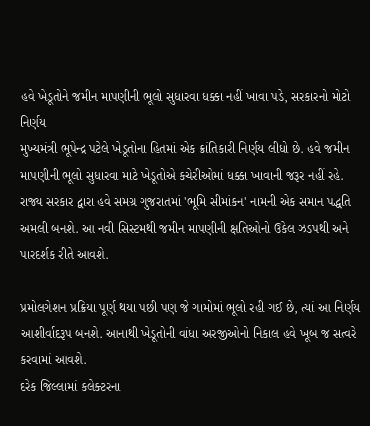હવે ખેડૂતોને જમીન માપણીની ભૂલો સુધારવા ધક્કા નહીં ખાવા પડે, સરકારનો મોટો નિર્ણય
મુખ્યમંત્રી ભૂપેન્દ્ર પટેલે ખેડૂતોના હિતમાં એક ક્રાંતિકારી નિર્ણય લીધો છે. હવે જમીન માપણીની ભૂલો સુધારવા માટે ખેડૂતોએ કચેરીઓમાં ધક્કા ખાવાની જરૂર નહીં રહે.
રાજ્ય સરકાર દ્વારા હવે સમગ્ર ગુજરાતમાં 'ભૂમિ સીમાંકન' નામની એક સમાન પદ્ધતિ અમલી બનશે. આ નવી સિસ્ટમથી જમીન માપણીની ક્ષતિઓનો ઉકેલ ઝડપથી અને પારદર્શક રીતે આવશે.

પ્રમોલગેશન પ્રક્રિયા પૂર્ણ થયા પછી પણ જે ગામોમાં ભૂલો રહી ગઈ છે, ત્યાં આ નિર્ણય આશીર્વાદરૂપ બનશે. આનાથી ખેડૂતોની વાંધા અરજીઓનો નિકાલ હવે ખૂબ જ સત્વરે કરવામાં આવશે.
દરેક જિલ્લામાં કલેક્ટરના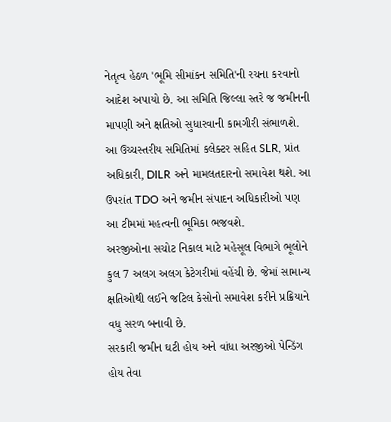નેતૃત્વ હેઠળ 'ભૂમિ સીમાંકન સમિતિ'ની રચના કરવાનો આદેશ અપાયો છે. આ સમિતિ જિલ્લા સ્તરે જ જમીનની માપણી અને ક્ષતિઓ સુધારવાની કામગીરી સંભાળશે.
આ ઉચ્ચસ્તરીય સમિતિમાં કલેક્ટર સહિત SLR, પ્રાંત અધિકારી, DILR અને મામલતદારનો સમાવેશ થશે. આ ઉપરાંત TDO અને જમીન સંપાદન અધિકારીઓ પણ આ ટીમમાં મહત્વની ભૂમિકા ભજવશે.
અરજીઓના સચોટ નિકાલ માટે મહેસૂલ વિભાગે ભૂલોને કુલ 7 અલગ અલગ કેટેગરીમાં વહેંચી છે. જેમાં સામાન્ય ક્ષતિઓથી લઈને જટિલ કેસોનો સમાવેશ કરીને પ્રક્રિયાને વધુ સરળ બનાવી છે.
સરકારી જમીન ઘટી હોય અને વાંધા અરજીઓ પેન્ડિંગ હોય તેવા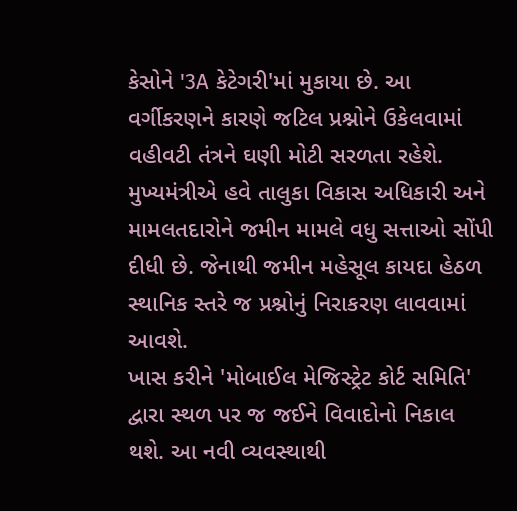કેસોને '3A કેટેગરી'માં મુકાયા છે. આ વર્ગીકરણને કારણે જટિલ પ્રશ્નોને ઉકેલવામાં વહીવટી તંત્રને ઘણી મોટી સરળતા રહેશે.
મુખ્યમંત્રીએ હવે તાલુકા વિકાસ અધિકારી અને મામલતદારોને જમીન મામલે વધુ સત્તાઓ સોંપી દીધી છે. જેનાથી જમીન મહેસૂલ કાયદા હેઠળ સ્થાનિક સ્તરે જ પ્રશ્નોનું નિરાકરણ લાવવામાં આવશે.
ખાસ કરીને 'મોબાઈલ મેજિસ્ટ્રેટ કોર્ટ સમિતિ' દ્વારા સ્થળ પર જ જઈને વિવાદોનો નિકાલ થશે. આ નવી વ્યવસ્થાથી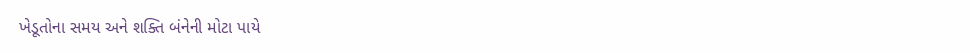ખેડૂતોના સમય અને શક્તિ બંનેની મોટા પાયે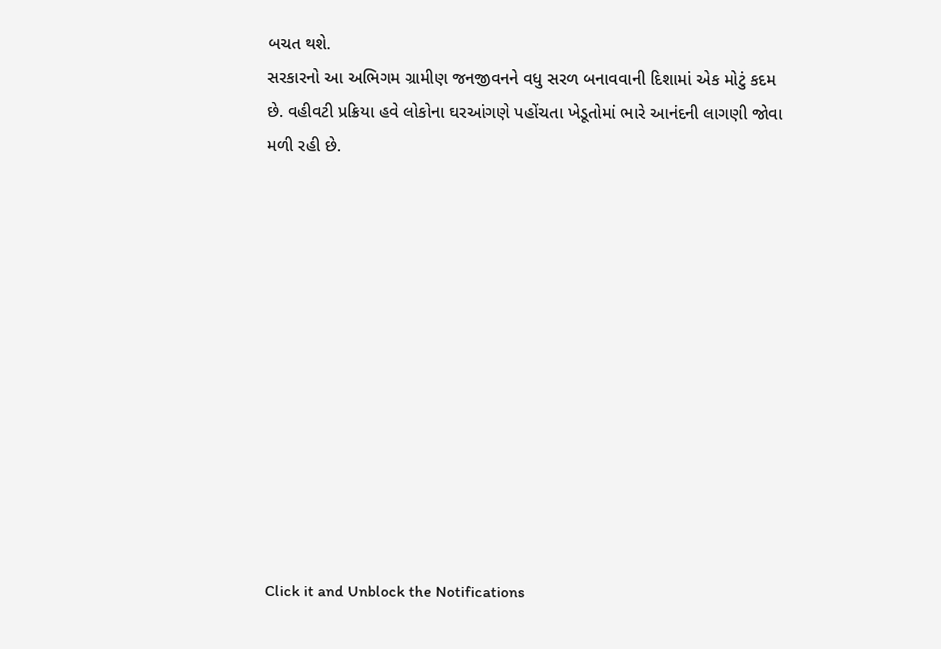બચત થશે.
સરકારનો આ અભિગમ ગ્રામીણ જનજીવનને વધુ સરળ બનાવવાની દિશામાં એક મોટું કદમ છે. વહીવટી પ્રક્રિયા હવે લોકોના ઘરઆંગણે પહોંચતા ખેડૂતોમાં ભારે આનંદની લાગણી જોવા મળી રહી છે.












Click it and Unblock the Notifications